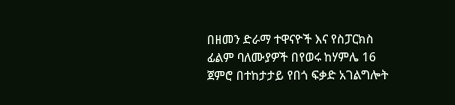በዘመን ድራማ ተዋናዮች እና የስፓርክስ ፊልም ባለሙያዎች በየወሩ ከሃምሌ 16 ጀምሮ በተከታታይ የበጎ ፍቃድ አገልግሎት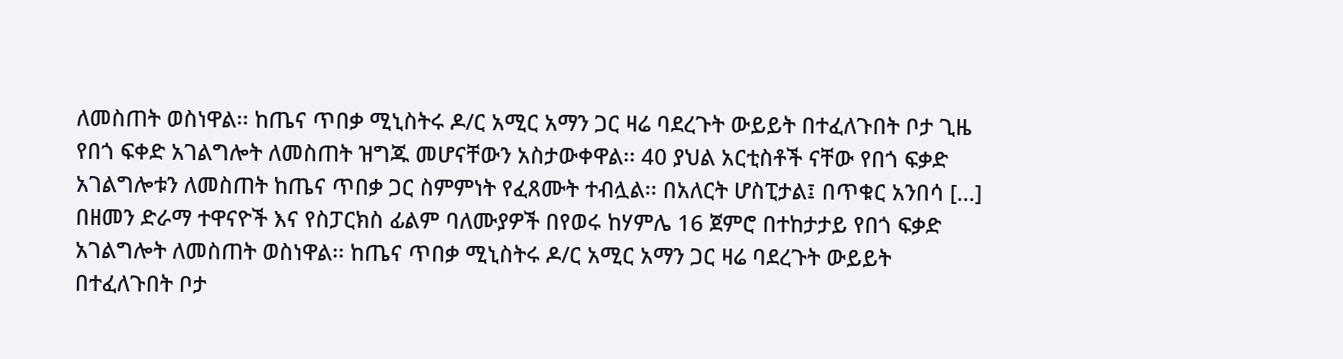ለመስጠት ወስነዋል፡፡ ከጤና ጥበቃ ሚኒስትሩ ዶ/ር አሚር አማን ጋር ዛሬ ባደረጉት ውይይት በተፈለጉበት ቦታ ጊዜ የበጎ ፍቀድ አገልግሎት ለመስጠት ዝግጁ መሆናቸውን አስታውቀዋል፡፡ 40 ያህል አርቲስቶች ናቸው የበጎ ፍቃድ አገልግሎቱን ለመስጠት ከጤና ጥበቃ ጋር ስምምነት የፈጸሙት ተብሏል፡፡ በአለርት ሆስፒታል፤ በጥቁር አንበሳ [...]
በዘመን ድራማ ተዋናዮች እና የስፓርክስ ፊልም ባለሙያዎች በየወሩ ከሃምሌ 16 ጀምሮ በተከታታይ የበጎ ፍቃድ አገልግሎት ለመስጠት ወስነዋል፡፡ ከጤና ጥበቃ ሚኒስትሩ ዶ/ር አሚር አማን ጋር ዛሬ ባደረጉት ውይይት በተፈለጉበት ቦታ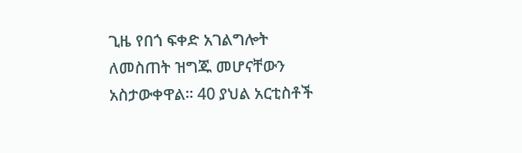ጊዜ የበጎ ፍቀድ አገልግሎት ለመስጠት ዝግጁ መሆናቸውን አስታውቀዋል፡፡ 40 ያህል አርቲስቶች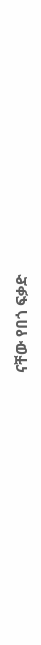ናቸው የበጎ ፍቃድ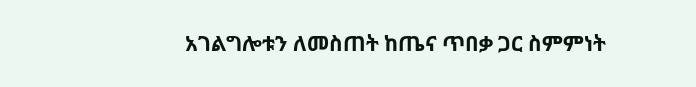አገልግሎቱን ለመስጠት ከጤና ጥበቃ ጋር ስምምነት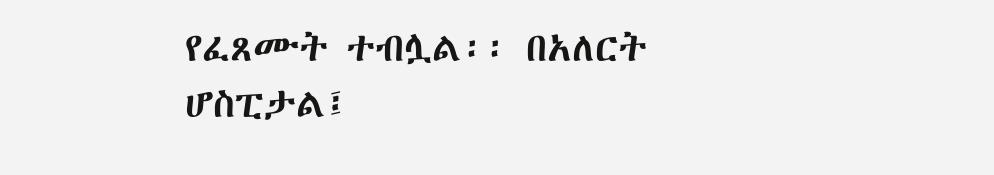የፈጸሙት ተብሏል፡፡ በአለርት ሆስፒታል፤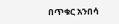በጥቁር አንበሳ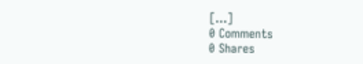[...]
0 Comments
0 Shares